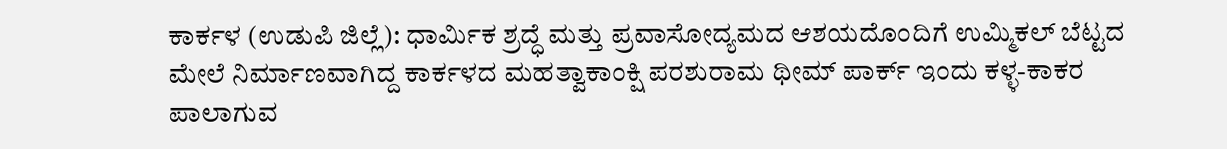ಕಾರ್ಕಳ (ಉಡುಪಿ ಜಿಲ್ಲೆ): ಧಾರ್ಮಿಕ ಶ್ರದ್ಧೆ ಮತ್ತು ಪ್ರವಾಸೋದ್ಯಮದ ಆಶಯದೊಂದಿಗೆ ಉಮ್ಮಿಕಲ್ ಬೆಟ್ಟದ ಮೇಲೆ ನಿರ್ಮಾಣವಾಗಿದ್ದ ಕಾರ್ಕಳದ ಮಹತ್ವಾಕಾಂಕ್ಷಿ ಪರಶುರಾಮ ಥೀಮ್ ಪಾರ್ಕ್ ಇಂದು ಕಳ್ಳ-ಕಾಕರ ಪಾಲಾಗುವ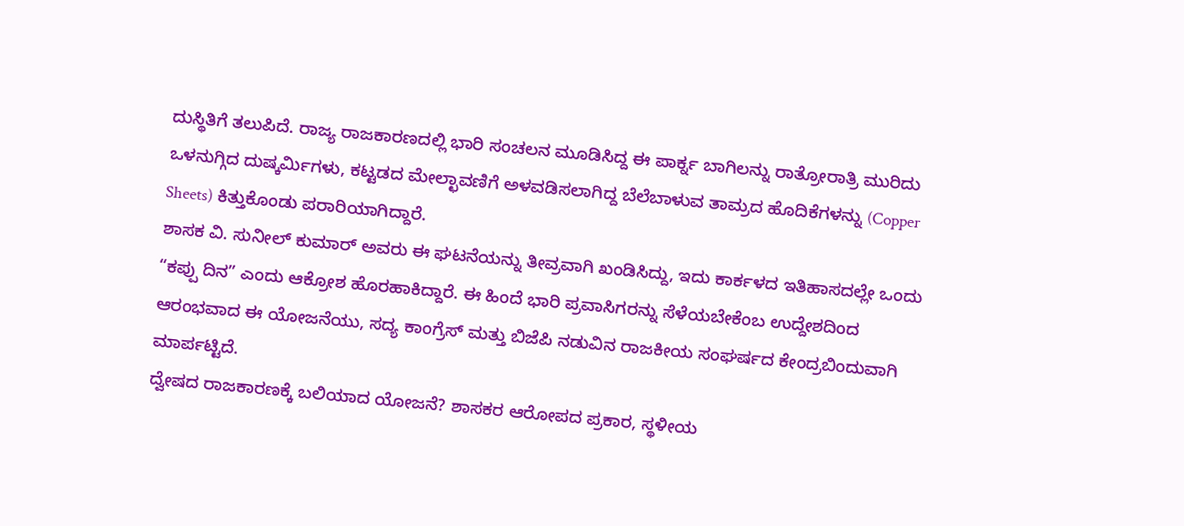ದುಸ್ಥಿತಿಗೆ ತಲುಪಿದೆ. ರಾಜ್ಯ ರಾಜಕಾರಣದಲ್ಲಿ ಭಾರಿ ಸಂಚಲನ ಮೂಡಿಸಿದ್ದ ಈ ಪಾರ್ಕ್ನ ಬಾಗಿಲನ್ನು ರಾತ್ರೋರಾತ್ರಿ ಮುರಿದು ಒಳನುಗ್ಗಿದ ದುಷ್ಕರ್ಮಿಗಳು, ಕಟ್ಟಡದ ಮೇಲ್ಛಾವಣಿಗೆ ಅಳವಡಿಸಲಾಗಿದ್ದ ಬೆಲೆಬಾಳುವ ತಾಮ್ರದ ಹೊದಿಕೆಗಳನ್ನು (Copper Sheets) ಕಿತ್ತುಕೊಂಡು ಪರಾರಿಯಾಗಿದ್ದಾರೆ.
ಶಾಸಕ ವಿ. ಸುನೀಲ್ ಕುಮಾರ್ ಅವರು ಈ ಘಟನೆಯನ್ನು ತೀವ್ರವಾಗಿ ಖಂಡಿಸಿದ್ದು, ಇದು ಕಾರ್ಕಳದ ಇತಿಹಾಸದಲ್ಲೇ ಒಂದು “ಕಪ್ಪು ದಿನ” ಎಂದು ಆಕ್ರೋಶ ಹೊರಹಾಕಿದ್ದಾರೆ. ಈ ಹಿಂದೆ ಭಾರಿ ಪ್ರವಾಸಿಗರನ್ನು ಸೆಳೆಯಬೇಕೆಂಬ ಉದ್ದೇಶದಿಂದ ಆರಂಭವಾದ ಈ ಯೋಜನೆಯು, ಸದ್ಯ ಕಾಂಗ್ರೆಸ್ ಮತ್ತು ಬಿಜೆಪಿ ನಡುವಿನ ರಾಜಕೀಯ ಸಂಘರ್ಷದ ಕೇಂದ್ರಬಿಂದುವಾಗಿ ಮಾರ್ಪಟ್ಟಿದೆ.
ದ್ವೇಷದ ರಾಜಕಾರಣಕ್ಕೆ ಬಲಿಯಾದ ಯೋಜನೆ? ಶಾಸಕರ ಆರೋಪದ ಪ್ರಕಾರ, ಸ್ಥಳೀಯ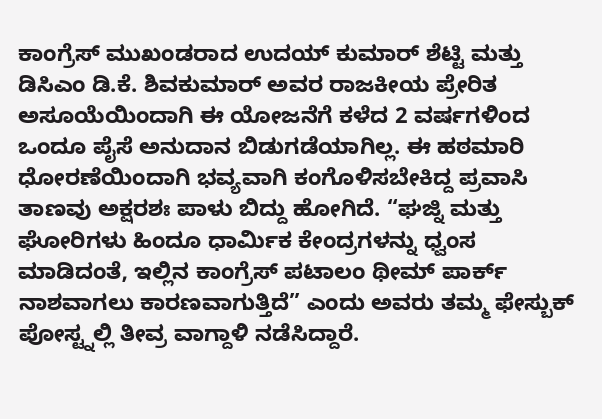ಕಾಂಗ್ರೆಸ್ ಮುಖಂಡರಾದ ಉದಯ್ ಕುಮಾರ್ ಶೆಟ್ಟಿ ಮತ್ತು ಡಿಸಿಎಂ ಡಿ.ಕೆ. ಶಿವಕುಮಾರ್ ಅವರ ರಾಜಕೀಯ ಪ್ರೇರಿತ ಅಸೂಯೆಯಿಂದಾಗಿ ಈ ಯೋಜನೆಗೆ ಕಳೆದ 2 ವರ್ಷಗಳಿಂದ ಒಂದೂ ಪೈಸೆ ಅನುದಾನ ಬಿಡುಗಡೆಯಾಗಿಲ್ಲ. ಈ ಹಠಮಾರಿ ಧೋರಣೆಯಿಂದಾಗಿ ಭವ್ಯವಾಗಿ ಕಂಗೊಳಿಸಬೇಕಿದ್ದ ಪ್ರವಾಸಿ ತಾಣವು ಅಕ್ಷರಶಃ ಪಾಳು ಬಿದ್ದು ಹೋಗಿದೆ. “ಘಜ್ನಿ ಮತ್ತು ಘೋರಿಗಳು ಹಿಂದೂ ಧಾರ್ಮಿಕ ಕೇಂದ್ರಗಳನ್ನು ಧ್ವಂಸ ಮಾಡಿದಂತೆ, ಇಲ್ಲಿನ ಕಾಂಗ್ರೆಸ್ ಪಟಾಲಂ ಥೀಮ್ ಪಾರ್ಕ್ ನಾಶವಾಗಲು ಕಾರಣವಾಗುತ್ತಿದೆ” ಎಂದು ಅವರು ತಮ್ಮ ಫೇಸ್ಬುಕ್ ಪೋಸ್ಟ್ನಲ್ಲಿ ತೀವ್ರ ವಾಗ್ದಾಳಿ ನಡೆಸಿದ್ದಾರೆ.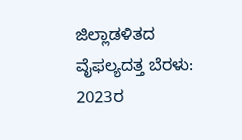ಜಿಲ್ಲಾಡಳಿತದ ವೈಫಲ್ಯದತ್ತ ಬೆರಳು: 2023ರ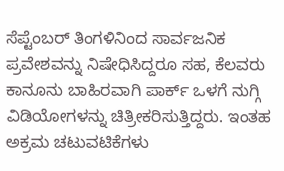ಸೆಪ್ಟೆಂಬರ್ ತಿಂಗಳಿನಿಂದ ಸಾರ್ವಜನಿಕ ಪ್ರವೇಶವನ್ನು ನಿಷೇಧಿಸಿದ್ದರೂ ಸಹ, ಕೆಲವರು ಕಾನೂನು ಬಾಹಿರವಾಗಿ ಪಾರ್ಕ್ ಒಳಗೆ ನುಗ್ಗಿ ವಿಡಿಯೋಗಳನ್ನು ಚಿತ್ರೀಕರಿಸುತ್ತಿದ್ದರು. ಇಂತಹ ಅಕ್ರಮ ಚಟುವಟಿಕೆಗಳು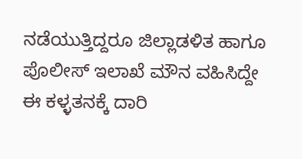ನಡೆಯುತ್ತಿದ್ದರೂ ಜಿಲ್ಲಾಡಳಿತ ಹಾಗೂ ಪೊಲೀಸ್ ಇಲಾಖೆ ಮೌನ ವಹಿಸಿದ್ದೇ ಈ ಕಳ್ಳತನಕ್ಕೆ ದಾರಿ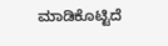ಮಾಡಿಕೊಟ್ಟಿದೆ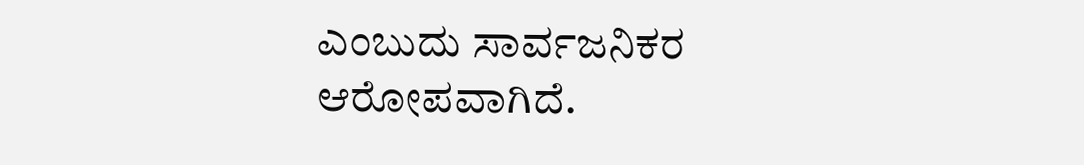ಎಂಬುದು ಸಾರ್ವಜನಿಕರ ಆರೋಪವಾಗಿದೆ.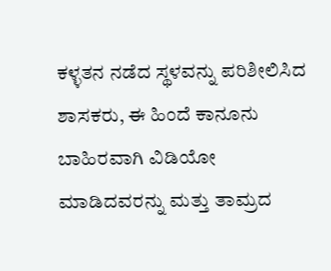ಕಳ್ಳತನ ನಡೆದ ಸ್ಥಳವನ್ನು ಪರಿಶೀಲಿಸಿದ ಶಾಸಕರು, ಈ ಹಿಂದೆ ಕಾನೂನು ಬಾಹಿರವಾಗಿ ವಿಡಿಯೋ ಮಾಡಿದವರನ್ನು ಮತ್ತು ತಾಮ್ರದ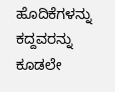ಹೊದಿಕೆಗಳನ್ನು ಕದ್ದವರನ್ನು ಕೂಡಲೇ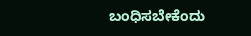ಬಂಧಿಸಬೇಕೆಂದು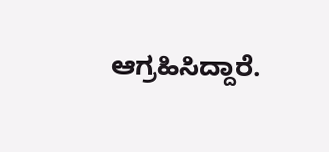ಆಗ್ರಹಿಸಿದ್ದಾರೆ.